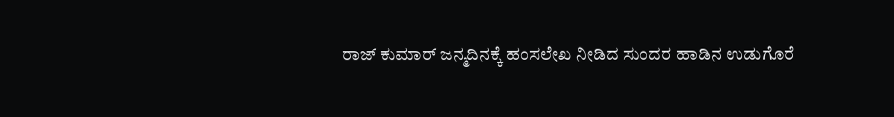ರಾಜ್ ಕುಮಾರ್ ಜನ್ಮದಿನಕ್ಕೆ ಹಂಸಲೇಖ ನೀಡಿದ ಸುಂದರ ಹಾಡಿನ ಉಡುಗೊರೆ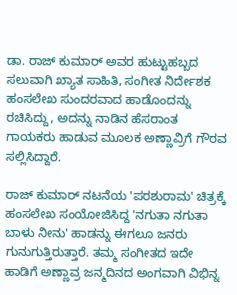ಡಾ. ರಾಜ್ ಕುಮಾರ್ ಅವರ ಹುಟ್ಟುಹಬ್ಬದ ಸಲುವಾಗಿ ಖ್ಯಾತ ಸಾಹಿತಿ, ಸಂಗೀತ ನಿರ್ದೇಶಕ ಹಂಸಲೇಖ ಸುಂದರವಾದ ಹಾಡೊಂದನ್ನು ರಚಿಸಿದ್ದು, ಅದನ್ನು ನಾಡಿನ ಹೆಸರಾಂತ ಗಾಯಕರು ಹಾಡುವ ಮೂಲಕ ಅಣ್ಣಾವ್ರಿಗೆ ಗೌರವ ಸಲ್ಲಿಸಿದ್ದಾರೆ.

ರಾಜ್ ಕುಮಾರ್ ನಟನೆಯ 'ಪರಶುರಾಮ' ಚಿತ್ರಕ್ಕೆ ಹಂಸಲೇಖ ಸಂಯೋಜಿಸಿದ್ದ 'ನಗುತಾ ನಗುತಾ ಬಾಳು ನೀನು' ಹಾಡನ್ನು ಈಗಲೂ ಜನರು ಗುನುಗುತ್ತಿರುತ್ತಾರೆ. ತಮ್ಮ ಸಂಗೀತದ ಇದೇ ಹಾಡಿಗೆ ಅಣ್ಣಾವ್ರ ಜನ್ಮದಿನದ ಅಂಗವಾಗಿ ವಿಭಿನ್ನ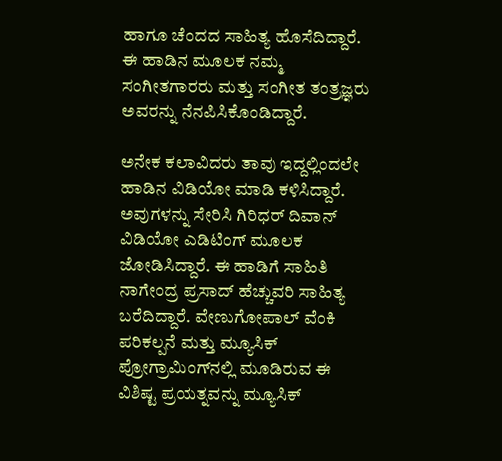ಹಾಗೂ ಚೆಂದದ ಸಾಹಿತ್ಯ ಹೊಸೆದಿದ್ದಾರೆ. ಈ ಹಾಡಿನ ಮೂಲಕ ನಮ್ಮ ಸಂಗೀತಗಾರರು ಮತ್ತು ಸಂಗೀತ ತಂತ್ರಜ್ಞರು ಅವರನ್ನು ನೆನಪಿಸಿಕೊಂಡಿದ್ದಾರೆ.

ಅನೇಕ ಕಲಾವಿದರು ತಾವು ಇದ್ದಲ್ಲಿಂದಲೇ ಹಾಡಿನ ವಿಡಿಯೋ ಮಾಡಿ ಕಳಿಸಿದ್ದಾರೆ. ಅವುಗಳನ್ನು ಸೇರಿಸಿ ಗಿರಿಧರ್ ದಿವಾನ್ ವಿಡಿಯೋ ಎಡಿಟಿಂಗ್ ಮೂಲಕ ಜೋಡಿಸಿದ್ದಾರೆ. ಈ ಹಾಡಿಗೆ ಸಾಹಿತಿ ನಾಗೇಂದ್ರ ಪ್ರಸಾದ್ ಹೆಚ್ಚುವರಿ ಸಾಹಿತ್ಯ ಬರೆದಿದ್ದಾರೆ. ವೇಣುಗೋಪಾಲ್ ವೆಂಕಿ ಪರಿಕಲ್ಪನೆ ಮತ್ತು ಮ್ಯೂಸಿಕ್ ಪ್ರೋಗ್ರಾಮಿಂಗ್‌ನಲ್ಲಿ ಮೂಡಿರುವ ಈ ವಿಶಿಷ್ಟ ಪ್ರಯತ್ನವನ್ನು ಮ್ಯೂಸಿಕ್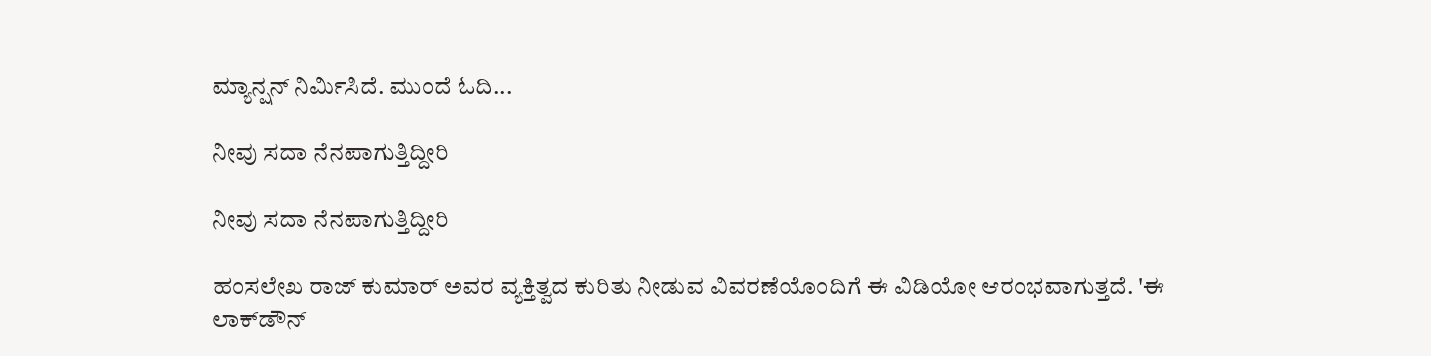ಮ್ಯಾನ್ಷನ್ ನಿರ್ಮಿಸಿದೆ. ಮುಂದೆ ಓದಿ...

ನೀವು ಸದಾ ನೆನಪಾಗುತ್ತಿದ್ದೀರಿ

ನೀವು ಸದಾ ನೆನಪಾಗುತ್ತಿದ್ದೀರಿ

ಹಂಸಲೇಖ ರಾಜ್ ಕುಮಾರ್ ಅವರ ವ್ಯಕ್ತಿತ್ವದ ಕುರಿತು ನೀಡುವ ವಿವರಣೆಯೊಂದಿಗೆ ಈ ವಿಡಿಯೋ ಆರಂಭವಾಗುತ್ತದೆ. 'ಈ ಲಾಕ್‌ಡೌನ್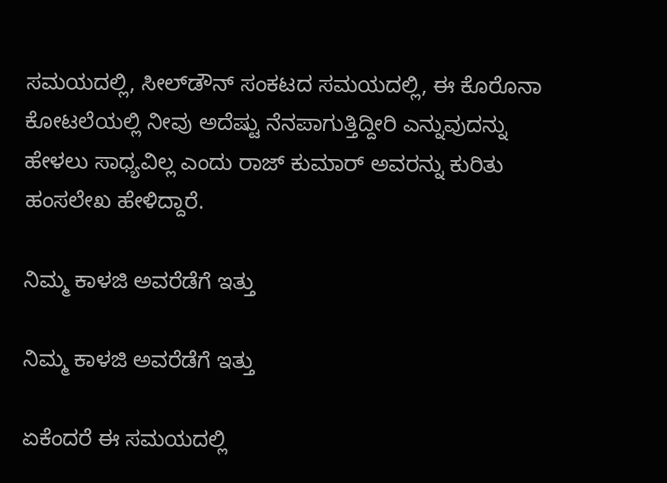ಸಮಯದಲ್ಲಿ, ಸೀಲ್‌ಡೌನ್ ಸಂಕಟದ ಸಮಯದಲ್ಲಿ, ಈ ಕೊರೊನಾ ಕೋಟಲೆಯಲ್ಲಿ ನೀವು ಅದೆಷ್ಟು ನೆನಪಾಗುತ್ತಿದ್ದೀರಿ ಎನ್ನುವುದನ್ನು ಹೇಳಲು ಸಾಧ್ಯವಿಲ್ಲ ಎಂದು ರಾಜ್ ಕುಮಾರ್ ಅವರನ್ನು ಕುರಿತು ಹಂಸಲೇಖ ಹೇಳಿದ್ದಾರೆ.

ನಿಮ್ಮ ಕಾಳಜಿ ಅವರೆಡೆಗೆ ಇತ್ತು

ನಿಮ್ಮ ಕಾಳಜಿ ಅವರೆಡೆಗೆ ಇತ್ತು

ಏಕೆಂದರೆ ಈ ಸಮಯದಲ್ಲಿ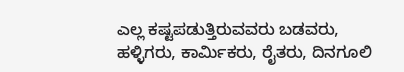ಎಲ್ಲ ಕಷ್ಟಪಡುತ್ತಿರುವವರು ಬಡವರು, ಹಳ್ಳಿಗರು, ಕಾರ್ಮಿಕರು, ರೈತರು, ದಿನಗೂಲಿ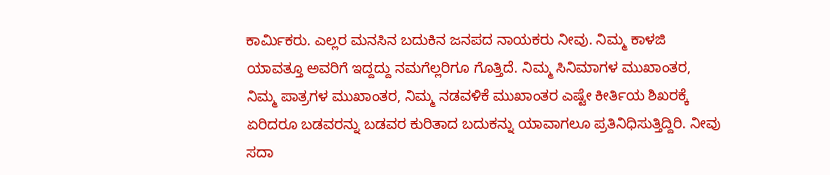ಕಾರ್ಮಿಕರು. ಎಲ್ಲರ ಮನಸಿನ ಬದುಕಿನ ಜನಪದ ನಾಯಕರು ನೀವು. ನಿಮ್ಮ ಕಾಳಜಿ ಯಾವತ್ತೂ ಅವರಿಗೆ ಇದ್ದದ್ದು ನಮಗೆಲ್ಲರಿಗೂ ಗೊತ್ತಿದೆ. ನಿಮ್ಮ ಸಿನಿಮಾಗಳ ಮುಖಾಂತರ, ನಿಮ್ಮ ಪಾತ್ರಗಳ ಮುಖಾಂತರ, ನಿಮ್ಮ ನಡವಳಿಕೆ ಮುಖಾಂತರ ಎಷ್ಟೇ ಕೀರ್ತಿಯ ಶಿಖರಕ್ಕೆ ಏರಿದರೂ ಬಡವರನ್ನು ಬಡವರ ಕುರಿತಾದ ಬದುಕನ್ನು ಯಾವಾಗಲೂ ಪ್ರತಿನಿಧಿಸುತ್ತಿದ್ದಿರಿ. ನೀವು ಸದಾ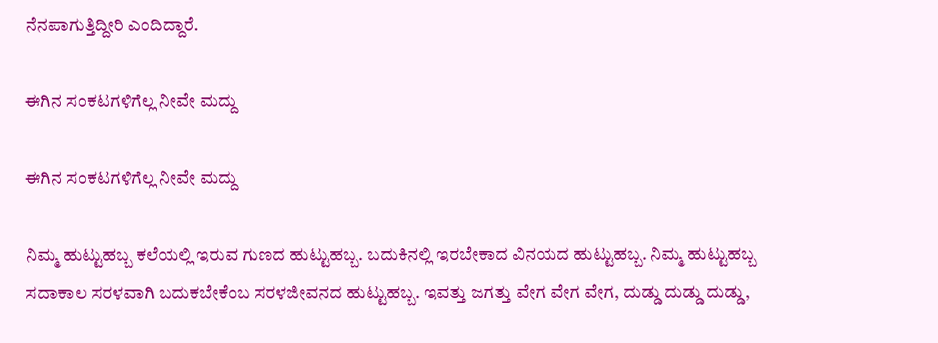ನೆನಪಾಗುತ್ತಿದ್ದೀರಿ ಎಂದಿದ್ದಾರೆ.

ಈಗಿನ ಸಂಕಟಗಳಿಗೆಲ್ಲ ನೀವೇ ಮದ್ದು

ಈಗಿನ ಸಂಕಟಗಳಿಗೆಲ್ಲ ನೀವೇ ಮದ್ದು

ನಿಮ್ಮ ಹುಟ್ಟುಹಬ್ಬ ಕಲೆಯಲ್ಲಿ ಇರುವ ಗುಣದ ಹುಟ್ಟುಹಬ್ಬ. ಬದುಕಿನಲ್ಲಿ ಇರಬೇಕಾದ ವಿನಯದ ಹುಟ್ಟುಹಬ್ಬ. ನಿಮ್ಮ ಹುಟ್ಟುಹಬ್ಬ ಸದಾಕಾಲ ಸರಳವಾಗಿ ಬದುಕಬೇಕೆಂಬ ಸರಳಜೀವನದ ಹುಟ್ಟುಹಬ್ಬ. ಇವತ್ತು ಜಗತ್ತು ವೇಗ ವೇಗ ವೇಗ, ದುಡ್ಡು ದುಡ್ಡು ದುಡ್ಡು,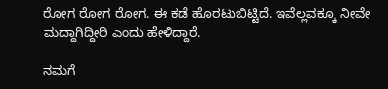ರೋಗ ರೋಗ ರೋಗ. ಈ ಕಡೆ ಹೊರಟುಬಿಟ್ಟಿದೆ. ಇವೆಲ್ಲವಕ್ಕೂ ನೀವೇ ಮದ್ದಾಗಿದ್ದೀರಿ ಎಂದು ಹೇಳಿದ್ದಾರೆ.

ನಮಗೆ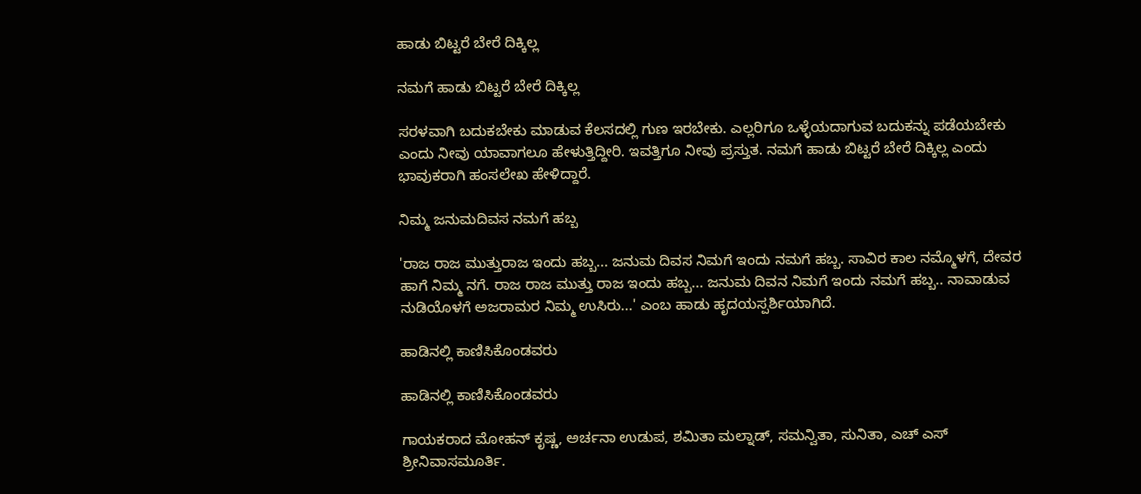ಹಾಡು ಬಿಟ್ಟರೆ ಬೇರೆ ದಿಕ್ಕಿಲ್ಲ

ನಮಗೆ ಹಾಡು ಬಿಟ್ಟರೆ ಬೇರೆ ದಿಕ್ಕಿಲ್ಲ

ಸರಳವಾಗಿ ಬದುಕಬೇಕು ಮಾಡುವ ಕೆಲಸದಲ್ಲಿ ಗುಣ ಇರಬೇಕು. ಎಲ್ಲರಿಗೂ ಒಳ್ಳೆಯದಾಗುವ ಬದುಕನ್ನು ಪಡೆಯಬೇಕು ಎಂದು ನೀವು ಯಾವಾಗಲೂ ಹೇಳುತ್ತಿದ್ದೀರಿ. ಇವತ್ತಿಗೂ ನೀವು ಪ್ರಸ್ತುತ. ನಮಗೆ ಹಾಡು ಬಿಟ್ಟರೆ ಬೇರೆ ದಿಕ್ಕಿಲ್ಲ ಎಂದು ಭಾವುಕರಾಗಿ ಹಂಸಲೇಖ ಹೇಳಿದ್ದಾರೆ.

ನಿಮ್ಮ ಜನುಮದಿವಸ ನಮಗೆ ಹಬ್ಬ

'ರಾಜ ರಾಜ ಮುತ್ತುರಾಜ ಇಂದು ಹಬ್ಬ... ಜನುಮ ದಿವಸ ನಿಮಗೆ ಇಂದು ನಮಗೆ ಹಬ್ಬ. ಸಾವಿರ ಕಾಲ ನಮ್ಮೊಳಗೆ, ದೇವರ ಹಾಗೆ ನಿಮ್ಮ ನಗೆ. ರಾಜ ರಾಜ ಮುತ್ತು ರಾಜ ಇಂದು ಹಬ್ಬ... ಜನುಮ ದಿವನ ನಿಮಗೆ ಇಂದು ನಮಗೆ ಹಬ್ಬ.. ನಾವಾಡುವ ನುಡಿಯೊಳಗೆ ಅಜರಾಮರ ನಿಮ್ಮ ಉಸಿರು...' ಎಂಬ ಹಾಡು ಹೃದಯಸ್ಪರ್ಶಿಯಾಗಿದೆ.

ಹಾಡಿನಲ್ಲಿ ಕಾಣಿಸಿಕೊಂಡವರು

ಹಾಡಿನಲ್ಲಿ ಕಾಣಿಸಿಕೊಂಡವರು

ಗಾಯಕರಾದ ಮೋಹನ್ ಕೃಷ್ಣ, ಅರ್ಚನಾ ಉಡುಪ, ಶಮಿತಾ ಮಲ್ನಾಡ್, ಸಮನ್ವಿತಾ, ಸುನಿತಾ, ಎಚ್ ಎಸ್ ಶ್ರೀನಿವಾಸಮೂರ್ತಿ.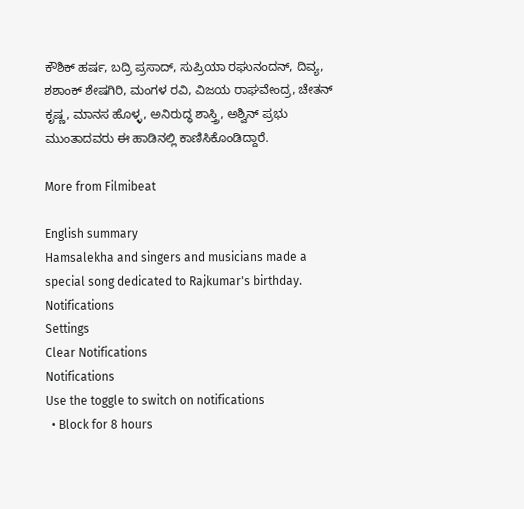ಕೌಶಿಕ್ ಹರ್ಷ, ಬದ್ರಿ ಪ್ರಸಾದ್, ಸುಪ್ರಿಯಾ ರಘುನಂದನ್, ದಿವ್ಯ, ಶಶಾಂಕ್ ಶೇಷಗಿರಿ, ಮಂಗಳ ರವಿ, ವಿಜಯ ರಾಘವೇಂದ್ರ, ಚೇತನ್ ಕೃಷ್ಣ, ಮಾನಸ ಹೊಳ್ಳ, ಅನಿರುದ್ಧ ಶಾಸ್ತ್ರಿ, ಅಶ್ವಿನ್ ಪ್ರಭು ಮುಂತಾದವರು ಈ ಹಾಡಿನಲ್ಲಿ ಕಾಣಿಸಿಕೊಂಡಿದ್ದಾರೆ.

More from Filmibeat

English summary
Hamsalekha and singers and musicians made a special song dedicated to Rajkumar's birthday.
Notifications
Settings
Clear Notifications
Notifications
Use the toggle to switch on notifications
  • Block for 8 hours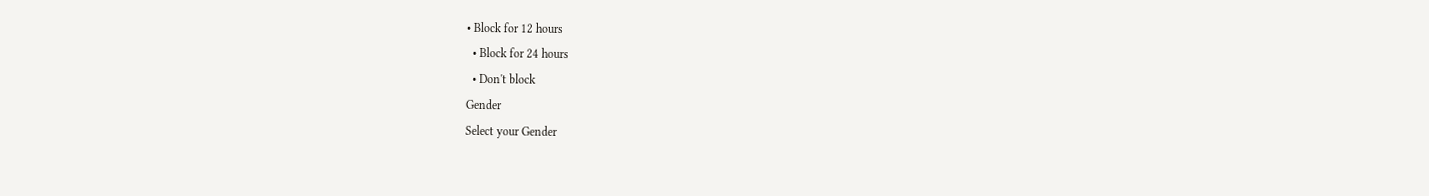• Block for 12 hours
  • Block for 24 hours
  • Don't block
Gender
Select your Gender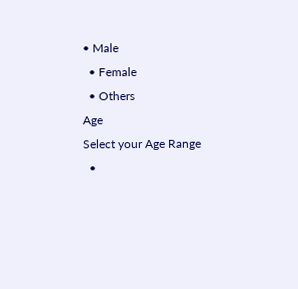• Male
  • Female
  • Others
Age
Select your Age Range
  •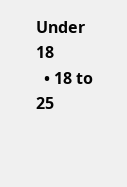Under 18
  • 18 to 25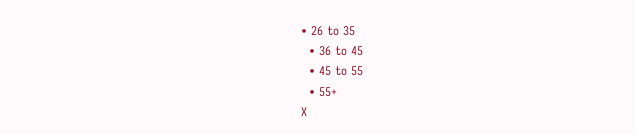• 26 to 35
  • 36 to 45
  • 45 to 55
  • 55+
X